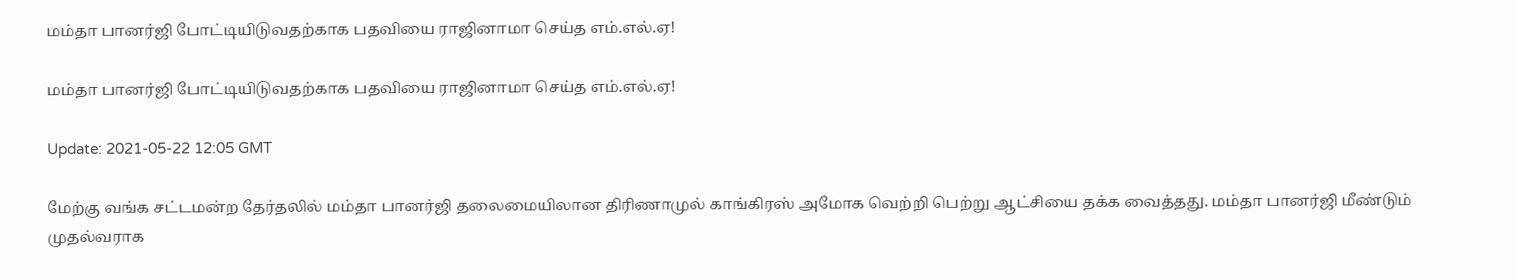மம்தா பானர்ஜி போட்டியிடுவதற்காக பதவியை ராஜினாமா செய்த எம்.எல்.ஏ!

மம்தா பானர்ஜி போட்டியிடுவதற்காக பதவியை ராஜினாமா செய்த எம்.எல்.ஏ!

Update: 2021-05-22 12:05 GMT

மேற்கு வங்க சட்டமன்ற தேர்தலில் மம்தா பானர்ஜி தலைமையிலான திரிணாமுல் காங்கிரஸ் அமோக வெற்றி பெற்று ஆட்சியை தக்க வைத்தது. மம்தா பானர்ஜி மீண்டும் முதல்வராக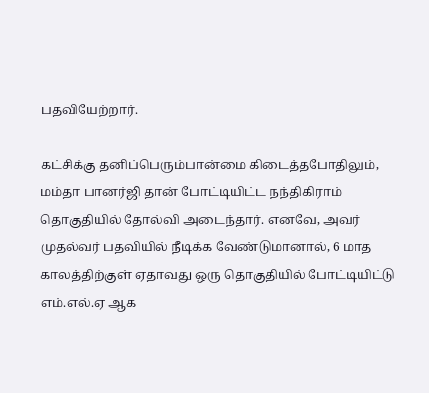பதவியேற்றார்.

கட்சிக்கு தனிப்பெரும்பான்மை கிடைத்தபோதிலும், மம்தா பானர்ஜி தான் போட்டியிட்ட நந்திகிராம் தொகுதியில் தோல்வி அடைந்தார். எனவே, அவர் முதல்வர் பதவியில் நீடிக்க வேண்டுமானால், 6 மாத காலத்திற்குள் ஏதாவது ஒரு தொகுதியில் போட்டியிட்டு எம்.எல்.ஏ ஆக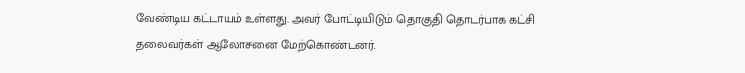வேண்டிய கட்டாயம் உள்ளது. அவர் போட்டியிடும் தொகுதி தொடர்பாக கட்சி தலைவர்கள் ஆலோசனை மேற்கொண்டனர்.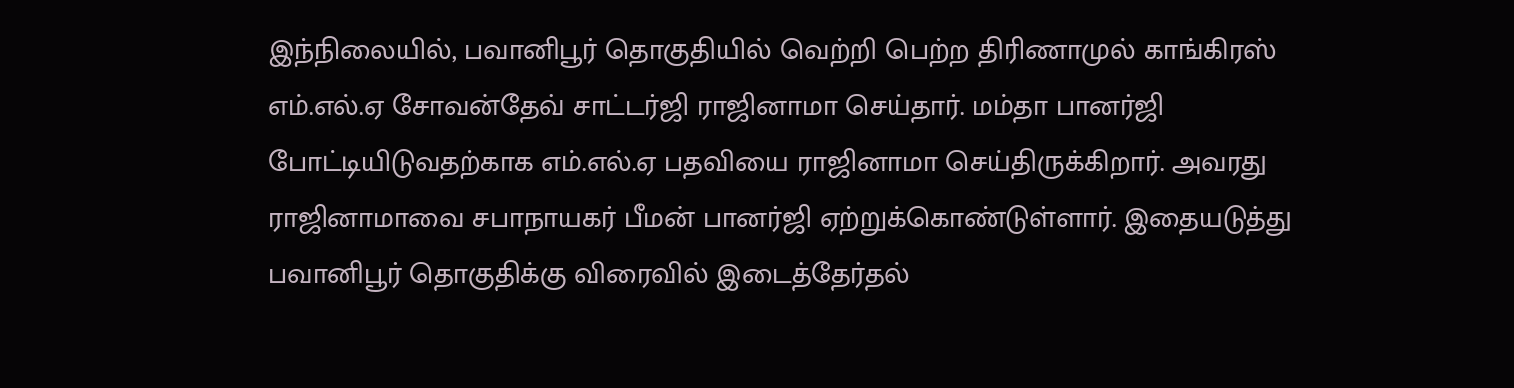இந்நிலையில், பவானிபூர் தொகுதியில் வெற்றி பெற்ற திரிணாமுல் காங்கிரஸ் எம்.எல்.ஏ சோவன்தேவ் சாட்டர்ஜி ராஜினாமா செய்தார். மம்தா பானர்ஜி போட்டியிடுவதற்காக எம்.எல்.ஏ பதவியை ராஜினாமா செய்திருக்கிறார். அவரது ராஜினாமாவை சபாநாயகர் பீமன் பானர்ஜி ஏற்றுக்கொண்டுள்ளார். இதையடுத்து பவானிபூர் தொகுதிக்கு விரைவில் இடைத்தேர்தல்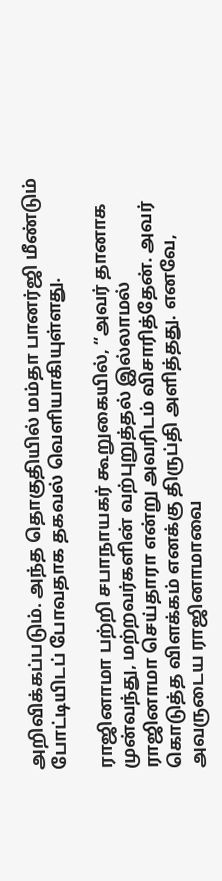அறிவிக்கப்படும். அந்த தொகுதியில் மம்தா பானர்ஜி மீண்டும் போட்டியிடப் போவதாக தகவல் வெளியாகியுள்ளது.

ராஜினாமா பற்றி சபாநாயகர் கூறுகையில், “அவர் தானாக முன்வந்து, மற்றவர்களின் வற்புறுத்தல் இல்லாமல் ராஜினாமா செய்தாரா என்று அவரிடம் விசாரித்தேன். அவர் கொடுத்த விளக்கம் எனக்கு திருப்தி அளித்தது. எனவே, அவருடைய ராஜினாமாவை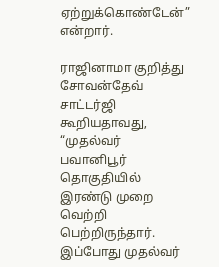ஏற்றுக்கொண்டேன்” என்றார்.

ராஜினாமா குறித்து சோவன்தேவ் சாட்டர்ஜி கூறியதாவது, “முதல்வர் பவானிபூர் தொகுதியில் இரண்டு முறை வெற்றி பெற்றிருந்தார். இப்போது முதல்வர்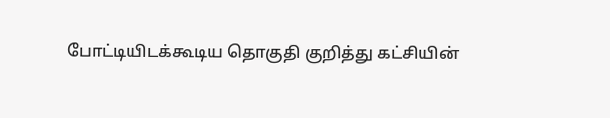போட்டியிடக்கூடிய தொகுதி குறித்து கட்சியின்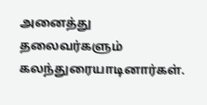அனைத்து தலைவர்களும் கலந்துரையாடினார்கள்.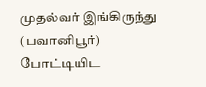முதல்வர் இங்கிருந்து (பவானிபூர்) போட்டியிட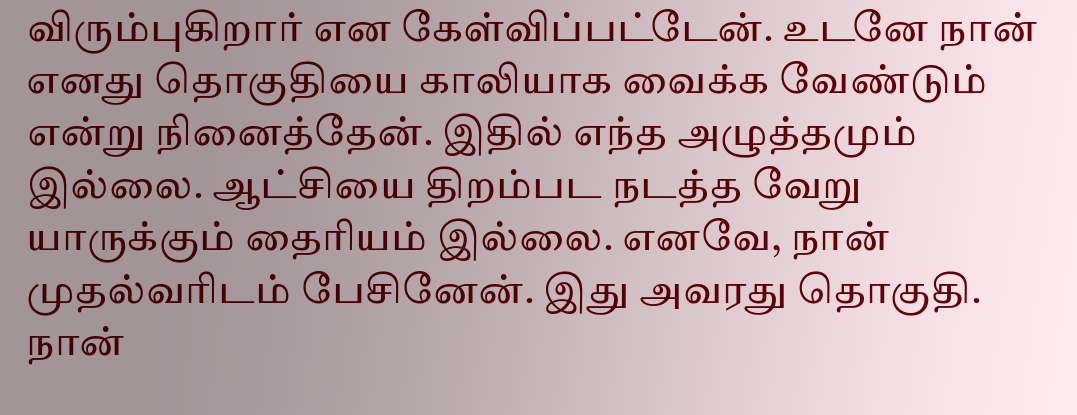விரும்புகிறார் என கேள்விப்பட்டேன். உடனே நான் எனது தொகுதியை காலியாக வைக்க வேண்டும் என்று நினைத்தேன். இதில் எந்த அழுத்தமும் இல்லை. ஆட்சியை திறம்பட நடத்த வேறு யாருக்கும் தைரியம் இல்லை. எனவே, நான் முதல்வரிடம் பேசினேன். இது அவரது தொகுதி. நான்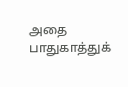அதை பாதுகாத்துக்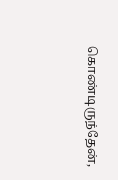கொண்டிருந்தேன்,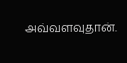அவ்வளவுதான்.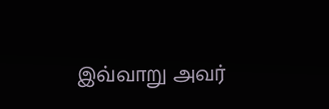இவ்வாறு அவர்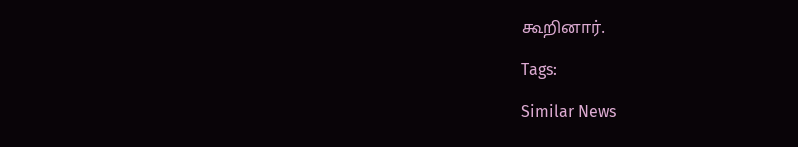கூறினார்.

Tags:

Similar News